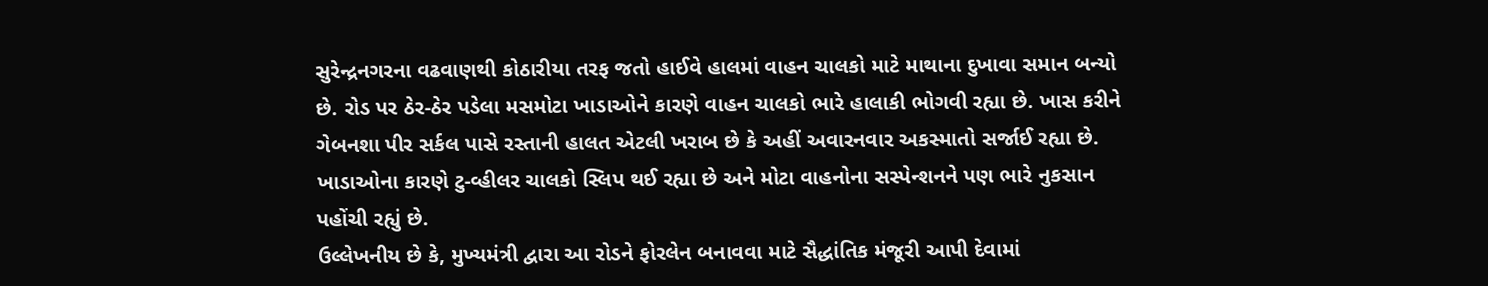સુરેન્દ્રનગરના વઢવાણથી કોઠારીયા તરફ જતો હાઈવે હાલમાં વાહન ચાલકો માટે માથાના દુખાવા સમાન બન્યો છે. રોડ પર ઠેર-ઠેર પડેલા મસમોટા ખાડાઓને કારણે વાહન ચાલકો ભારે હાલાકી ભોગવી રહ્યા છે. ખાસ કરીને ગેબનશા પીર સર્કલ પાસે રસ્તાની હાલત એટલી ખરાબ છે કે અહીં અવારનવાર અકસ્માતો સર્જાઈ રહ્યા છે. ખાડાઓના કારણે ટુ-વ્હીલર ચાલકો સ્લિપ થઈ રહ્યા છે અને મોટા વાહનોના સસ્પેન્શનને પણ ભારે નુકસાન પહોંચી રહ્યું છે.
ઉલ્લેખનીય છે કે, મુખ્યમંત્રી દ્વારા આ રોડને ફોરલેન બનાવવા માટે સૈદ્ધાંતિક મંજૂરી આપી દેવામાં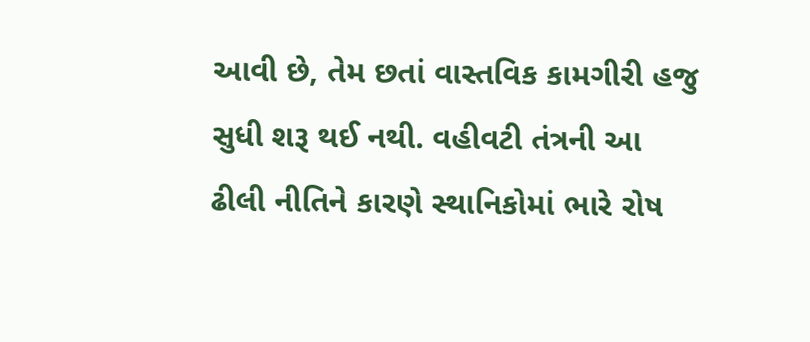આવી છે, તેમ છતાં વાસ્તવિક કામગીરી હજુ સુધી શરૂ થઈ નથી. વહીવટી તંત્રની આ ઢીલી નીતિને કારણે સ્થાનિકોમાં ભારે રોષ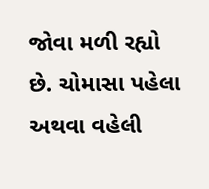જોવા મળી રહ્યો છે. ચોમાસા પહેલા અથવા વહેલી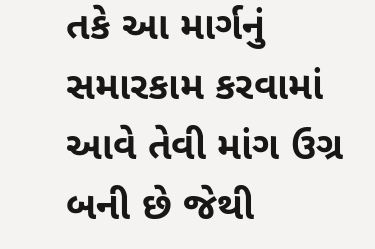તકે આ માર્ગનું સમારકામ કરવામાં આવે તેવી માંગ ઉગ્ર બની છે જેથી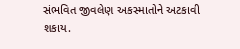સંભવિત જીવલેણ અકસ્માતોને અટકાવી શકાય.